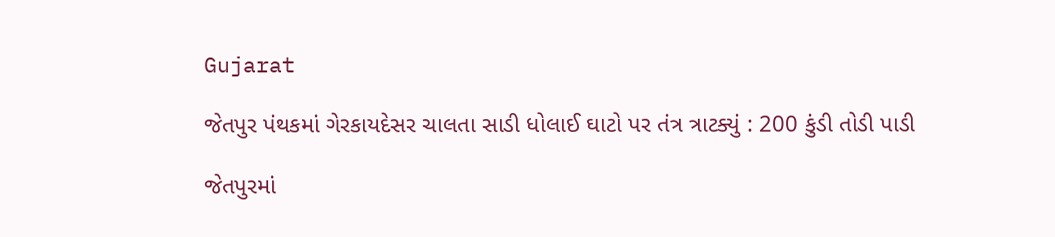Gujarat

જેતપુર પંથકમાં ગેરકાયદેસર ચાલતા સાડી ધોલાઈ ઘાટો પર તંત્ર ત્રાટક્યું : 200 કુંડી તોડી પાડી

જેતપુરમાં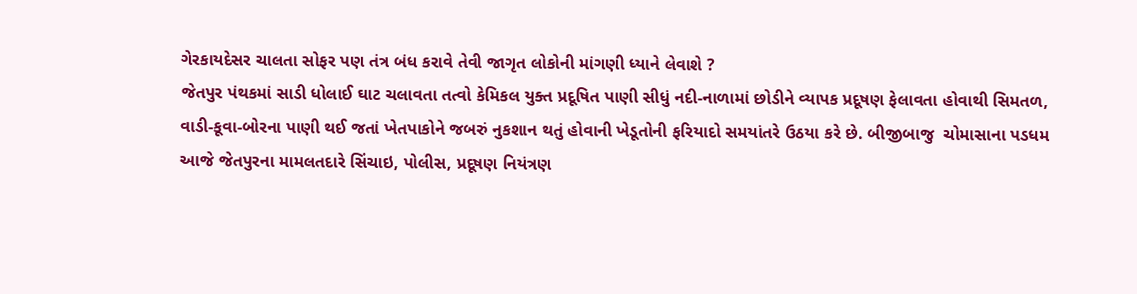ગેરકાયદેસર ચાલતા સોફર પણ તંત્ર બંધ કરાવે તેવી જાગૃત લોકોની માંગણી ધ્યાને લેવાશે ?
જેતપુર પંથકમાં સાડી ધોલાઈ ઘાટ ચલાવતા તત્વો કેમિકલ યુક્ત પ્રદૂષિત પાણી સીધું નદી-નાળામાં છોડીને વ્યાપક પ્રદૂષણ ફેલાવતા હોવાથી સિમતળ, વાડી-કૂવા-બોરના પાણી થઈ જતાં ખેતપાકોને જબરું નુકશાન થતું હોવાની ખેડૂતોની ફરિયાદો સમયાંતરે ઉઠયા કરે છે. બીજીબાજુ  ચોમાસાના પડધમ  આજે જેતપુરના મામલતદારે સિંચાઇ, પોલીસ, પ્રદૂષણ નિયંત્રણ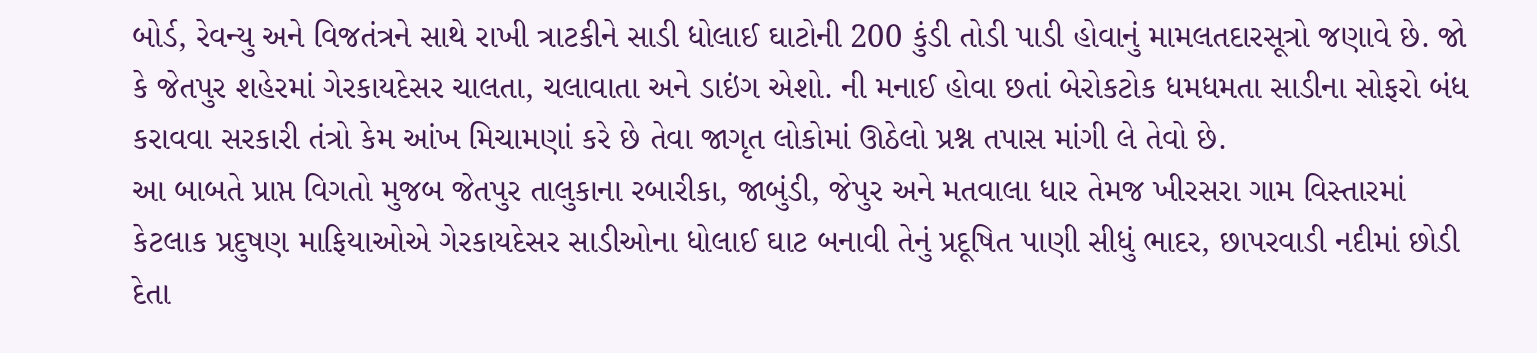બોર્ડ, રેવન્યુ અને વિજતંત્રને સાથે રાખી ત્રાટકીને સાડી ધોલાઈ ઘાટોની 200 કુંડી તોડી પાડી હોવાનું મામલતદારસૂત્રો જણાવે છે. જો કે જેતપુર શહેરમાં ગેરકાયદેસર ચાલતા, ચલાવાતા અને ડાઇંગ એશો. ની મનાઈ હોવા છતાં બેરોકટોક ધમધમતા સાડીના સોફરો બંધ કરાવવા સરકારી તંત્રો કેમ આંખ મિચામણાં કરે છે તેવા જાગૃત લોકોમાં ઊઠેલો પ્રશ્ન તપાસ માંગી લે તેવો છે.
આ બાબતે પ્રાપ્ત વિગતો મુજબ જેતપુર તાલુકાના રબારીકા, જાબુંડી, જેપુર અને મતવાલા ધાર તેમજ ખીરસરા ગામ વિસ્તારમાં કેટલાક પ્રદુષણ માફિયાઓએ ગેરકાયદેસર સાડીઓના ધોલાઈ ઘાટ બનાવી તેનું પ્રદૂષિત પાણી સીધું ભાદર, છાપરવાડી નદીમાં છોડી દેતા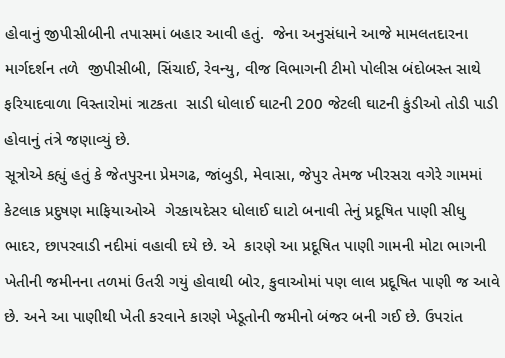હોવાનું જીપીસીબીની તપાસમાં બહાર આવી હતું.  જેના અનુસંધાને આજે મામલતદારના માર્ગદર્શન તળે  જીપીસીબી, સિંચાઈ, રેવન્યુ, વીજ વિભાગની ટીમો પોલીસ બંદોબસ્ત સાથે ફરિયાદવાળા વિસ્તારોમાં ત્રાટકતા  સાડી ધોલાઈ ઘાટની 200 જેટલી ઘાટની કુંડીઓ તોડી પાડી હોવાનું તંત્રે જણાવ્યું છે.
સૂત્રોએ કહ્યું હતું કે જેતપુરના પ્રેમગઢ, જાંબુડી, મેવાસા, જેપુર તેમજ ખીરસરા વગેરે ગામમાં કેટલાક પ્રદુષણ માફિયાઓએ  ગેરકાયદેસર ધોલાઈ ઘાટો બનાવી તેનું પ્રદૂષિત પાણી સીધુ ભાદર, છાપરવાડી નદીમાં વહાવી દયે છે. એ  કારણે આ પ્રદૂષિત પાણી ગામની મોટા ભાગની ખેતીની જમીનના તળમાં ઉતરી ગયું હોવાથી બોર, કુવાઓમાં પણ લાલ પ્રદૂષિત પાણી જ આવે છે. અને આ પાણીથી ખેતી કરવાને કારણે ખેડૂતોની જમીનો બંજર બની ગઈ છે. ઉપરાંત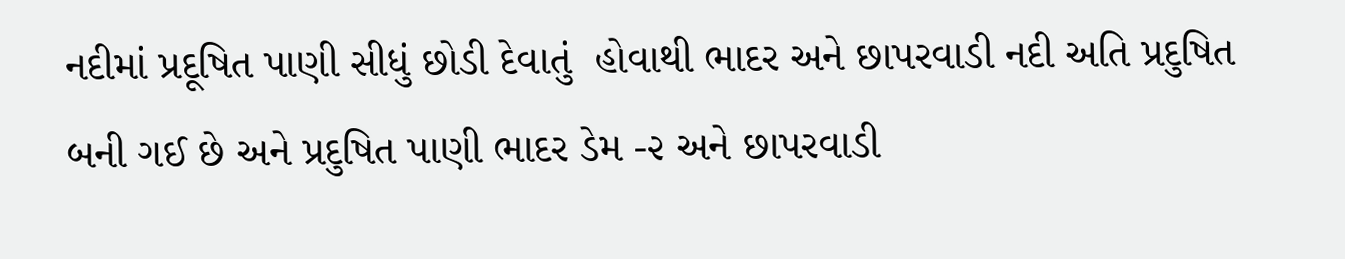નદીમાં પ્રદૂષિત પાણી સીધું છોડી દેવાતું  હોવાથી ભાદર અને છાપરવાડી નદી અતિ પ્રદુષિત બની ગઈ છે અને પ્રદુષિત પાણી ભાદર ડેમ -૨ અને છાપરવાડી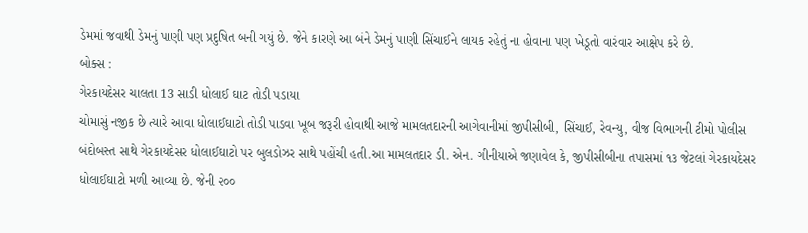ડેમમાં જવાથી ડેમનું પાણી પણ પ્રદુષિત બની ગયું છે. જેને કારણે આ બંને ડેમનું પાણી સિંચાઈને લાયક રહેતું ના હોવાના પણ ખેડૂતો વારંવાર આક્ષેપ કરે છે.
બોક્સ :
ગેરકાયદેસર ચાલતા 13 સાડી ધોલાઈ ઘાટ તોડી પડાયા
ચોમાસું નજીક છે ત્યારે આવા ધોલાઈઘાટો તોડી પાડવા ખૂબ જરૂરી હોવાથી આજે મામલતદારની આગેવાનીમાં જીપીસીબી, સિંચાઈ, રેવન્યુ, વીજ વિભાગની ટીમો પોલીસ બંદોબસ્ત સાથે ગેરકાયદેસર ધોલાઈઘાટો પર બુલડોઝર સાથે પહોંચી હતી.આ મામલતદાર ડી. એન. ગીનીયાએ જણાવેલ કે, જીપીસીબીના તપાસમાં ૧૩ જેટલાં ગેરકાયદેસર ધોલાઈઘાટો મળી આવ્યા છે. જેની ૨૦૦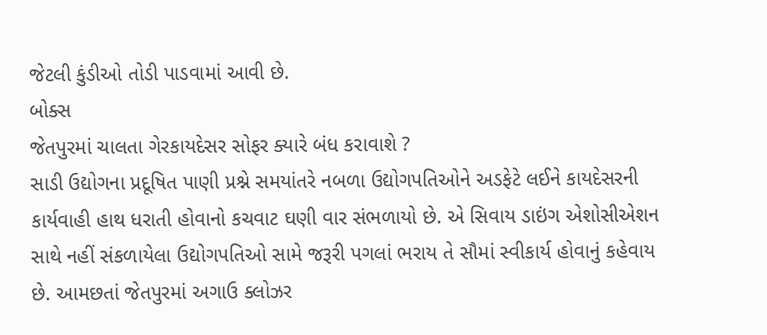જેટલી કુંડીઓ તોડી પાડવામાં આવી છે.
બોક્સ
જેતપુરમાં ચાલતા ગેરકાયદેસર સોફર ક્યારે બંધ કરાવાશે ?
સાડી ઉદ્યોગના પ્રદૂષિત પાણી પ્રશ્ને સમયાંતરે નબળા ઉદ્યોગપતિઓને અડફેટે લઈને કાયદેસરની કાર્યવાહી હાથ ધરાતી હોવાનો કચવાટ ઘણી વાર સંભળાયો છે. એ સિવાય ડાઇંગ એશોસીએશન સાથે નહીં સંકળાયેલા ઉદ્યોગપતિઓ સામે જરૂરી પગલાં ભરાય તે સૌમાં સ્વીકાર્ય હોવાનું કહેવાય છે. આમછતાં જેતપુરમાં અગાઉ ક્લોઝર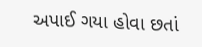અપાઈ ગયા હોવા છતાં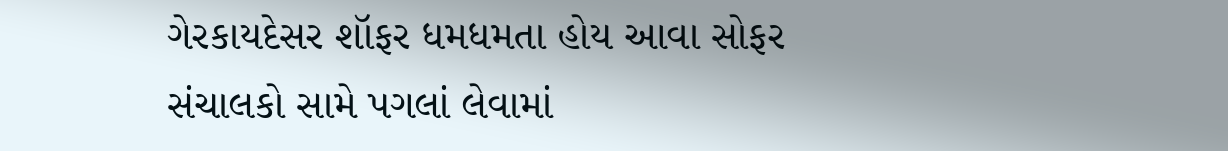ગેરકાયદેસર શૉફર ધમધમતા હોય આવા સોફર સંચાલકો સામે પગલાં લેવામાં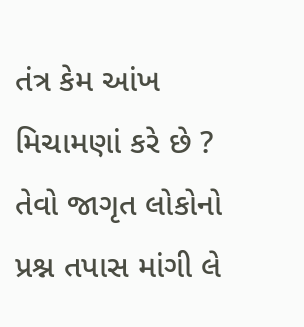તંત્ર કેમ આંખ મિચામણાં કરે છે ? તેવો જાગૃત લોકોનો પ્રશ્ન તપાસ માંગી લે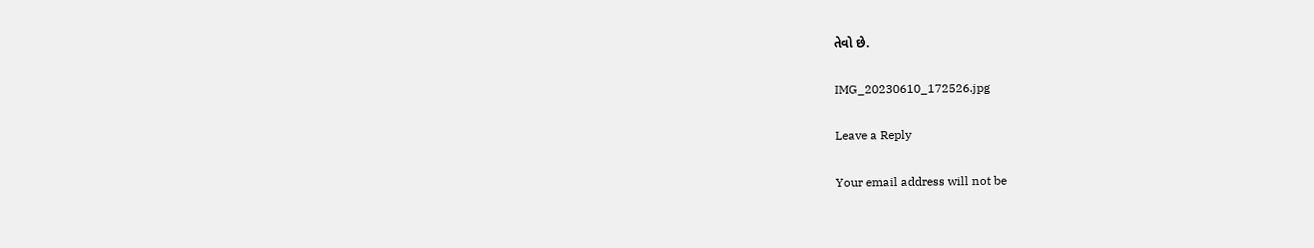તેવો છે.

IMG_20230610_172526.jpg

Leave a Reply

Your email address will not be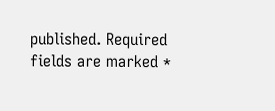published. Required fields are marked *